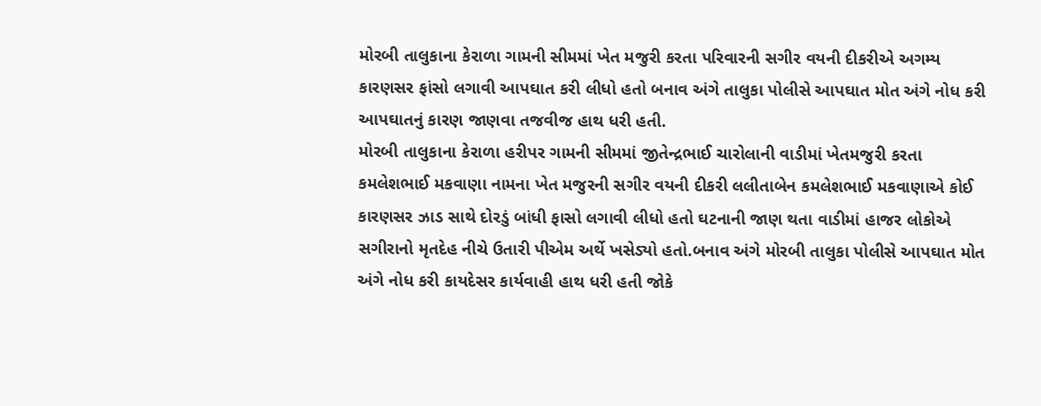મોરબી તાલુકાના કેરાળા ગામની સીમમાં ખેત મજુરી કરતા પરિવારની સગીર વયની દીકરીએ અગમ્ય કારણસર ફાંસો લગાવી આપઘાત કરી લીધો હતો બનાવ અંગે તાલુકા પોલીસે આપઘાત મોત અંગે નોધ કરી આપઘાતનું કારણ જાણવા તજવીજ હાથ ધરી હતી.
મોરબી તાલુકાના કેરાળા હરીપર ગામની સીમમાં જીતેન્દ્રભાઈ ચારોલાની વાડીમાં ખેતમજુરી કરતા કમલેશભાઈ મકવાણા નામના ખેત મજુરની સગીર વયની દીકરી લલીતાબેન કમલેશભાઈ મકવાણાએ કોઈ કારણસર ઝાડ સાથે દોરડું બાંધી ફાસો લગાવી લીધો હતો ઘટનાની જાણ થતા વાડીમાં હાજર લોકોએ સગીરાનો મૃતદેહ નીચે ઉતારી પીએમ અર્થે ખસેડ્યો હતો.બનાવ અંગે મોરબી તાલુકા પોલીસે આપઘાત મોત અંગે નોધ કરી કાયદેસર કાર્યવાહી હાથ ધરી હતી જોકે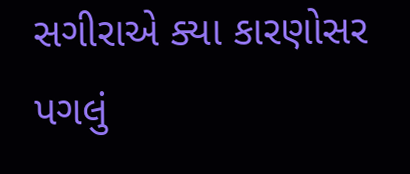સગીરાએ ક્યા કારણોસર પગલું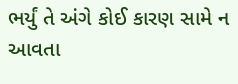ભર્યું તે અંગે કોઈ કારણ સામે ન આવતા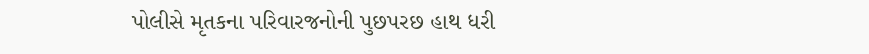પોલીસે મૃતકના પરિવારજનોની પુછપરછ હાથ ધરી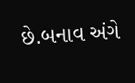છે.બનાવ અંગે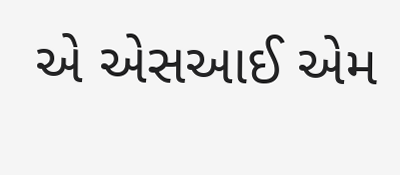એ એસઆઈ એમ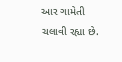આર ગામેતી ચલાવી રહ્યા છે.